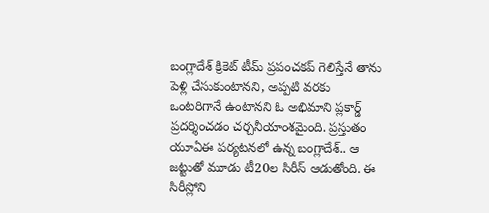బంగ్లాదేశ్ క్రికెట్ టీమ్ ప్రపంచకప్ గెలిస్తేనే తాను పెళ్లి చేసుకుంటానని, అప్పటి వరకు ఒంటరిగానే ఉంటానని ఓ అభిమాని ప్లకార్డ్ ప్రదర్శించడం చర్చనీయాంశమైంది. ప్రస్తుతం యూఏఈ పర్యటనలో ఉన్న బంగ్లాదేశ్.. ఆ జట్టుతో మూడు టీ20ల సిరీస్ ఆడుతోంది. ఈ సిరీస్లోని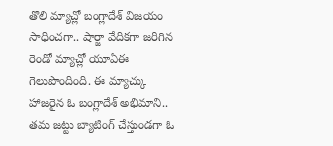తొలి మ్యాచ్లో బంగ్లాదేశ్ విజయం సాధించగా.. షార్జా వేదికగా జరిగిన రెండో మ్యాచ్లో యూఏఈ గెలుపొందింది. ఈ మ్యాచ్కు హాజరైన ఓ బంగ్లాదేశ్ అభిమాని.. తమ జట్టు బ్యాటింగ్ చేస్తుండగా ఓ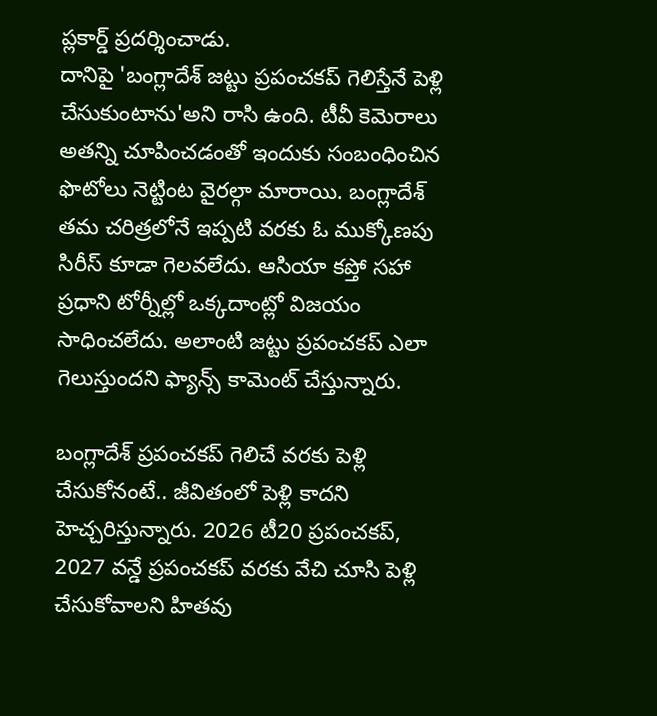ప్లకార్డ్ ప్రదర్శించాడు.
దానిపై 'బంగ్లాదేశ్ జట్టు ప్రపంచకప్ గెలిస్తేనే పెళ్లి చేసుకుంటాను'అని రాసి ఉంది. టీవీ కెమెరాలు అతన్ని చూపించడంతో ఇందుకు సంబంధించిన ఫొటోలు నెట్టింట వైరల్గా మారాయి. బంగ్లాదేశ్ తమ చరిత్రలోనే ఇప్పటి వరకు ఓ ముక్కోణపు సిరీస్ కూడా గెలవలేదు. ఆసియా కప్తో సహా ప్రధాని టోర్నీల్లో ఒక్కదాంట్లో విజయం సాధించలేదు. అలాంటి జట్టు ప్రపంచకప్ ఎలా గెలుస్తుందని ఫ్యాన్స్ కామెంట్ చేస్తున్నారు.

బంగ్లాదేశ్ ప్రపంచకప్ గెలిచే వరకు పెళ్లి చేసుకోనంటే.. జీవితంలో పెళ్లి కాదని హెచ్చరిస్తున్నారు. 2026 టీ20 ప్రపంచకప్, 2027 వన్డే ప్రపంచకప్ వరకు వేచి చూసి పెళ్లి చేసుకోవాలని హితవు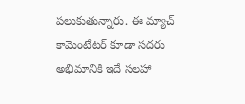పలుకుతున్నారు. ఈ మ్యాచ్ కామెంటేటర్ కూడా సదరు అభిమానికి ఇదే సలహా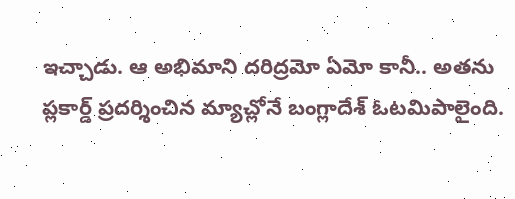ఇచ్చాడు. ఆ అభిమాని దరిద్రమో ఏమో కానీ.. అతను ప్లకార్డ్ ప్రదర్శించిన మ్యాచ్లోనే బంగ్లాదేశ్ ఓటమిపాలైంది.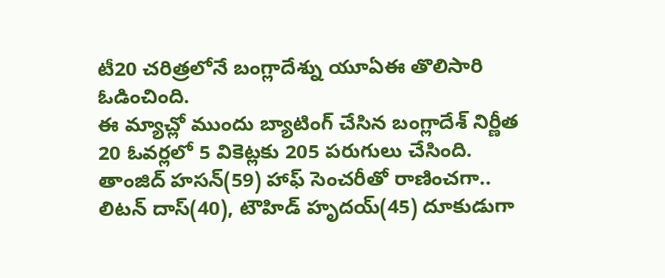టీ20 చరిత్రలోనే బంగ్లాదేశ్ను యూఏఈ తొలిసారి ఓడించింది.
ఈ మ్యాచ్లో ముందు బ్యాటింగ్ చేసిన బంగ్లాదేశ్ నిర్ణీత 20 ఓవర్లలో 5 వికెట్లకు 205 పరుగులు చేసింది. తాంజిద్ హసన్(59) హాఫ్ సెంచరీతో రాణించగా.. లిటన్ దాస్(40), టౌహిడ్ హృదయ్(45) దూకుడుగా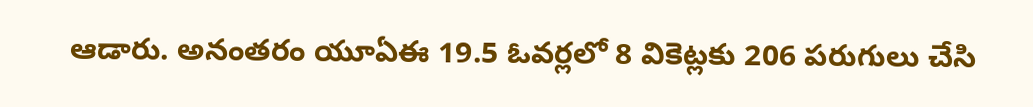ఆడారు. అనంతరం యూఏఈ 19.5 ఓవర్లలో 8 వికెట్లకు 206 పరుగులు చేసి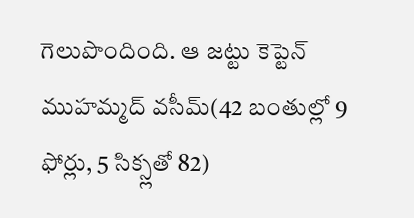గెలుపొందింది. ఆ జట్టు కెప్టెన్ ముహమ్మద్ వసీమ్(42 బంతుల్లో 9 ఫోర్లు, 5 సిక్స్లతో 82)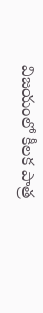విజయంలో కీలక పాత్ర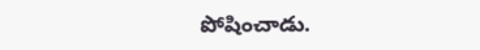పోషించాడు.